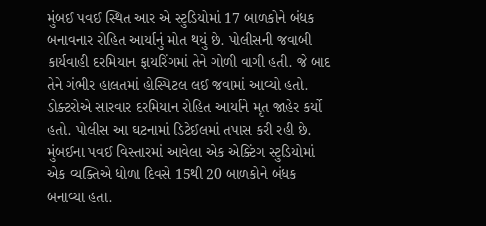મુંબઈ પવઈ સ્થિત આર એ સ્ટુડિયોમાં 17 બાળકોને બંધક બનાવનાર રોહિત આર્યાનું મોત થયું છે. પોલીસની જવાબી કાર્યવાહી દરમિયાન ફાયરિંગમાં તેને ગોળી વાગી હતી. જે બાદ તેને ગંભીર હાલતમાં હોસ્પિટલ લઈ જવામાં આવ્યો હતો. ડોક્ટરોએ સારવાર દરમિયાન રોહિત આર્યાને મૃત જાહેર કર્યો હતો. પોલીસ આ ઘટનામાં ડિટેઈલમાં તપાસ કરી રહી છે.
મુંબઈના પવઈ વિસ્તારમાં આવેલા એક એક્ટિંગ સ્ટુડિયોમાં એક વ્યક્તિએ ધોળા દિવસે 15થી 20 બાળકોને બંધક બનાવ્યા હતા.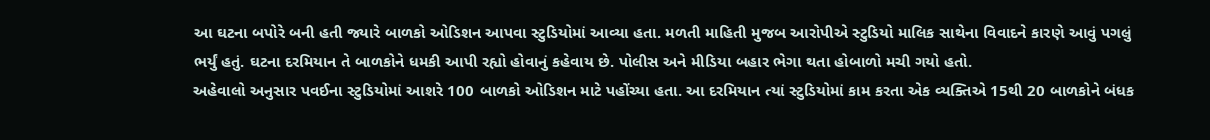આ ઘટના બપોરે બની હતી જ્યારે બાળકો ઓડિશન આપવા સ્ટુડિયોમાં આવ્યા હતા. મળતી માહિતી મુજબ આરોપીએ સ્ટુડિયો માલિક સાથેના વિવાદને કારણે આવું પગલું ભર્યું હતું. ઘટના દરમિયાન તે બાળકોને ધમકી આપી રહ્યો હોવાનું કહેવાય છે. પોલીસ અને મીડિયા બહાર ભેગા થતા હોબાળો મચી ગયો હતો.
અહેવાલો અનુસાર પવઈના સ્ટુડિયોમાં આશરે 100 બાળકો ઓડિશન માટે પહોંચ્યા હતા. આ દરમિયાન ત્યાં સ્ટુડિયોમાં કામ કરતા એક વ્યક્તિએ 15થી 20 બાળકોને બંધક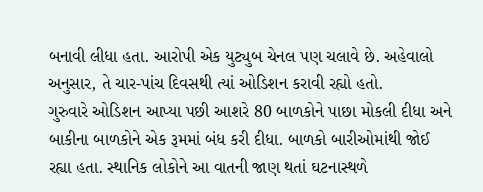બનાવી લીધા હતા. આરોપી એક યુટ્યુબ ચેનલ પણ ચલાવે છે. અહેવાલો અનુસાર, તે ચાર-પાંચ દિવસથી ત્યાં ઓડિશન કરાવી રહ્યો હતો.
ગુરુવારે ઓડિશન આપ્યા પછી આશરે 80 બાળકોને પાછા મોકલી દીધા અને બાકીના બાળકોને એક રૂમમાં બંધ કરી દીધા. બાળકો બારીઓમાંથી જોઈ રહ્યા હતા. સ્થાનિક લોકોને આ વાતની જાણ થતાં ઘટનાસ્થળે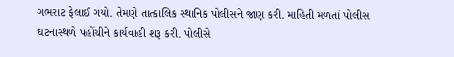ગભરાટ ફેલાઈ ગયો. તેમણે તાત્કાલિક સ્થાનિક પોલીસને જાણ કરી. માહિતી મળતાં પોલીસ ઘટનાસ્થળે પહોંચીને કાર્યવાહી શરૂ કરી. પોલીસે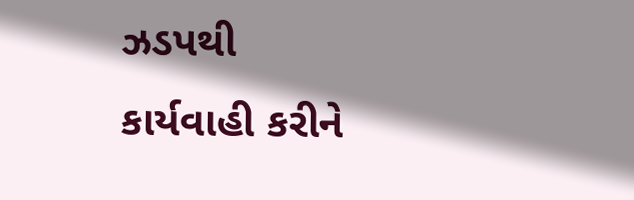ઝડપથી કાર્યવાહી કરીને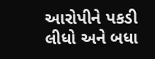આરોપીને પકડી લીધો અને બધા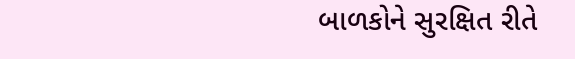બાળકોને સુરક્ષિત રીતે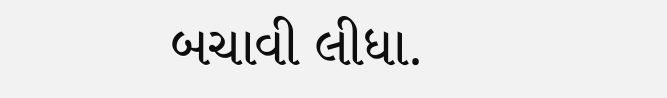બચાવી લીધા.